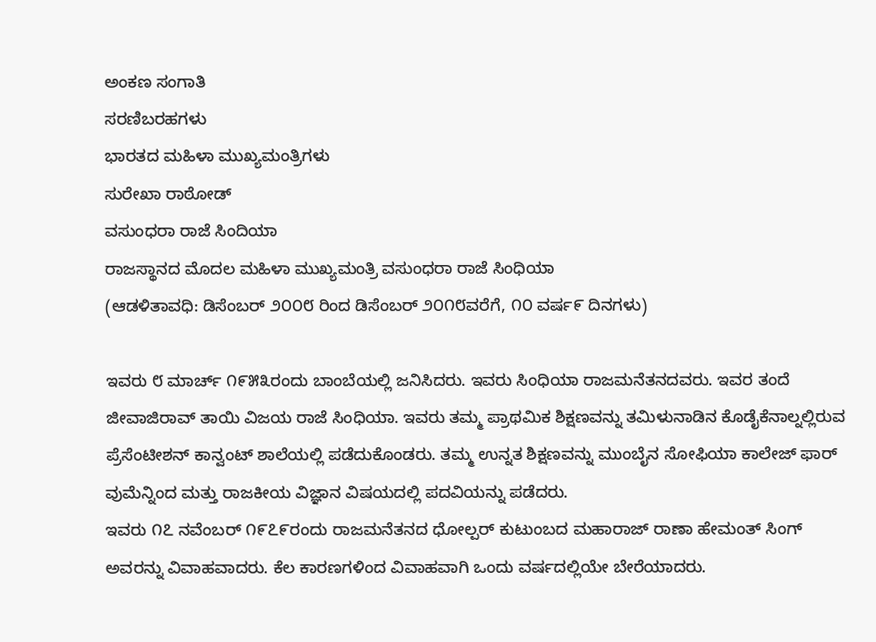ಅಂಕಣ ಸಂಗಾತಿ
ಸರಣಿಬರಹಗಳು
ಭಾರತದ ಮಹಿಳಾ ಮುಖ್ಯಮಂತ್ರಿಗಳು
ಸುರೇಖಾ ರಾಠೋಡ್
ವಸುಂಧರಾ ರಾಜೆ ಸಿಂದಿಯಾ
ರಾಜಸ್ಥಾನದ ಮೊದಲ ಮಹಿಳಾ ಮುಖ್ಯಮಂತ್ರಿ ವಸುಂಧರಾ ರಾಜೆ ಸಿಂಧಿಯಾ
(ಆಡಳಿತಾವಧಿ: ಡಿಸೆಂಬರ್ ೨೦೦೮ ರಿಂದ ಡಿಸೆಂಬರ್ ೨೦೧೮ವರೆಗೆ, ೧೦ ವರ್ಷ೯ ದಿನಗಳು)

ಇವರು ೮ ಮಾರ್ಚ್ ೧೯೫೩ರಂದು ಬಾಂಬೆಯಲ್ಲಿ ಜನಿಸಿದರು. ಇವರು ಸಿಂಧಿಯಾ ರಾಜಮನೆತನದವರು. ಇವರ ತಂದೆ ಜೀವಾಜಿರಾವ್ ತಾಯಿ ವಿಜಯ ರಾಜೆ ಸಿಂಧಿಯಾ. ಇವರು ತಮ್ಮ ಪ್ರಾಥಮಿಕ ಶಿಕ್ಷಣವನ್ನು ತಮಿಳುನಾಡಿನ ಕೊಡೈಕೆನಾಲ್ನಲ್ಲಿರುವ ಪ್ರೆಸೆಂಟೀಶನ್ ಕಾನ್ವಂಟ್ ಶಾಲೆಯಲ್ಲಿ ಪಡೆದುಕೊಂಡರು. ತಮ್ಮ ಉನ್ನತ ಶಿಕ್ಷಣವನ್ನು ಮುಂಬೈನ ಸೋಫಿಯಾ ಕಾಲೇಜ್ ಫಾರ್ ವುಮೆನ್ನಿಂದ ಮತ್ತು ರಾಜಕೀಯ ವಿಜ್ಞಾನ ವಿಷಯದಲ್ಲಿ ಪದವಿಯನ್ನು ಪಡೆದರು.
ಇವರು ೧೭ ನವೆಂಬರ್ ೧೯೭೯ರಂದು ರಾಜಮನೆತನದ ಧೋಲ್ಪರ್ ಕುಟುಂಬದ ಮಹಾರಾಜ್ ರಾಣಾ ಹೇಮಂತ್ ಸಿಂಗ್ ಅವರನ್ನು ವಿವಾಹವಾದರು. ಕೆಲ ಕಾರಣಗಳಿಂದ ವಿವಾಹವಾಗಿ ಒಂದು ವರ್ಷದಲ್ಲಿಯೇ ಬೇರೆಯಾದರು.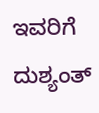ಇವರಿಗೆ ದುಶ್ಯಂತ್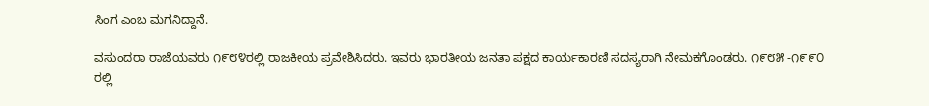ಸಿಂಗ ಎಂಬ ಮಗನಿದ್ದಾನೆ.

ವಸುಂದರಾ ರಾಜೆಯವರು ೧೯೮೪ರಲ್ಲಿ ರಾಜಕೀಯ ಪ್ರವೇಶಿಸಿದರು. ಇವರು ಭಾರತೀಯ ಜನತಾ ಪಕ್ಷದ ಕಾರ್ಯಕಾರಣಿ ಸದಸ್ಯರಾಗಿ ನೇಮಕಗೊಂಡರು. ೧೯೮೫ -೧೯೯೦ ರಲ್ಲಿ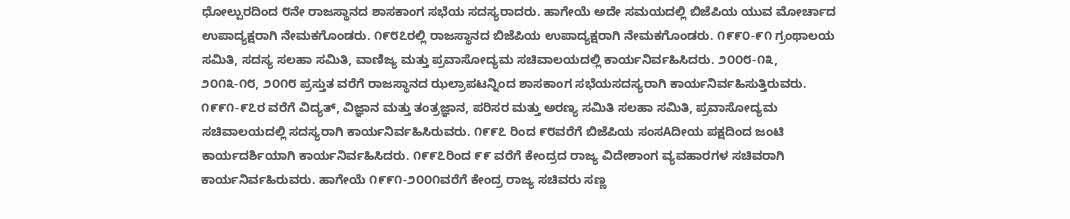ಧೋಲ್ಪುರದಿಂದ ೮ನೇ ರಾಜಸ್ಥಾನದ ಶಾಸಕಾಂಗ ಸಭೆಯ ಸದಸ್ಯರಾದರು. ಹಾಗೇಯೆ ಅದೇ ಸಮಯದಲ್ಲಿ ಬಿಜೆಪಿಯ ಯುವ ಮೋರ್ಚಾದ ಉಪಾದ್ಯಕ್ಷರಾಗಿ ನೇಮಕಗೊಂಡರು. ೧೯೮೭ರಲ್ಲಿ ರಾಜಸ್ಥಾನದ ಬಿಜೆಪಿಯ ಉಪಾದ್ಯಕ್ಷರಾಗಿ ನೇಮಕಗೊಂಡರು. ೧೯೯೦-೯೧ ಗ್ರಂಥಾಲಯ ಸಮಿತಿ, ಸದಸ್ಯ ಸಲಹಾ ಸಮಿತಿ, ವಾಣಿಜ್ಯ ಮತ್ತು ಪ್ರವಾಸೋದ್ಯಮ ಸಚಿವಾಲಯದಲ್ಲಿ ಕಾರ್ಯನಿರ್ವಹಿಸಿದರು. ೨೦೦೮-೧೩, ೨೦೧೩-೧೮, ೨೦೧೮ ಪ್ರಸ್ತುತ ವರೆಗೆ ರಾಜಸ್ಥಾನದ ಝಲ್ರಾಪಟನ್ನಿಂದ ಶಾಸಕಾಂಗ ಸಭೆಯಸದಸ್ಯರಾಗಿ ಕಾರ್ಯನಿರ್ವಹಿಸುತ್ತಿರುವರು.
೧೯೯೧-೯೭ರ ವರೆಗೆ ವಿದ್ಯತ್, ವಿಜ್ಞಾನ ಮತ್ತು ತಂತ್ರಜ್ಞಾನ, ಪರಿಸರ ಮತ್ತು ಅರಣ್ಯ ಸಮಿತಿ ಸಲಹಾ ಸಮಿತಿ, ಪ್ರವಾಸೋದ್ಯಮ ಸಚಿವಾಲಯದಲ್ಲಿ ಸದಸ್ಯರಾಗಿ ಕಾರ್ಯನಿರ್ವಹಿಸಿರುವರು. ೧೯೯೭ ರಿಂದ ೯೮ವರೆಗೆ ಬಿಜೆಪಿಯ ಸಂಸAದೀಯ ಪಕ್ಷದಿಂದ ಜಂಟಿ ಕಾರ್ಯದರ್ಶಿಯಾಗಿ ಕಾರ್ಯನಿರ್ವಹಿಸಿದರು. ೧೯೯೭ರಿಂದ ೯೯ ವರೆಗೆ ಕೇಂದ್ರದ ರಾಜ್ಯ ವಿದೇಶಾಂಗ ವ್ಯವಹಾರಗಳ ಸಚಿವರಾಗಿ ಕಾರ್ಯನಿರ್ವಹಿರುವರು. ಹಾಗೇಯೆ ೧೯೯೧-೨೦೦೧ವರೆಗೆ ಕೇಂದ್ರ ರಾಜ್ಯ ಸಚಿವರು ಸಣ್ಣ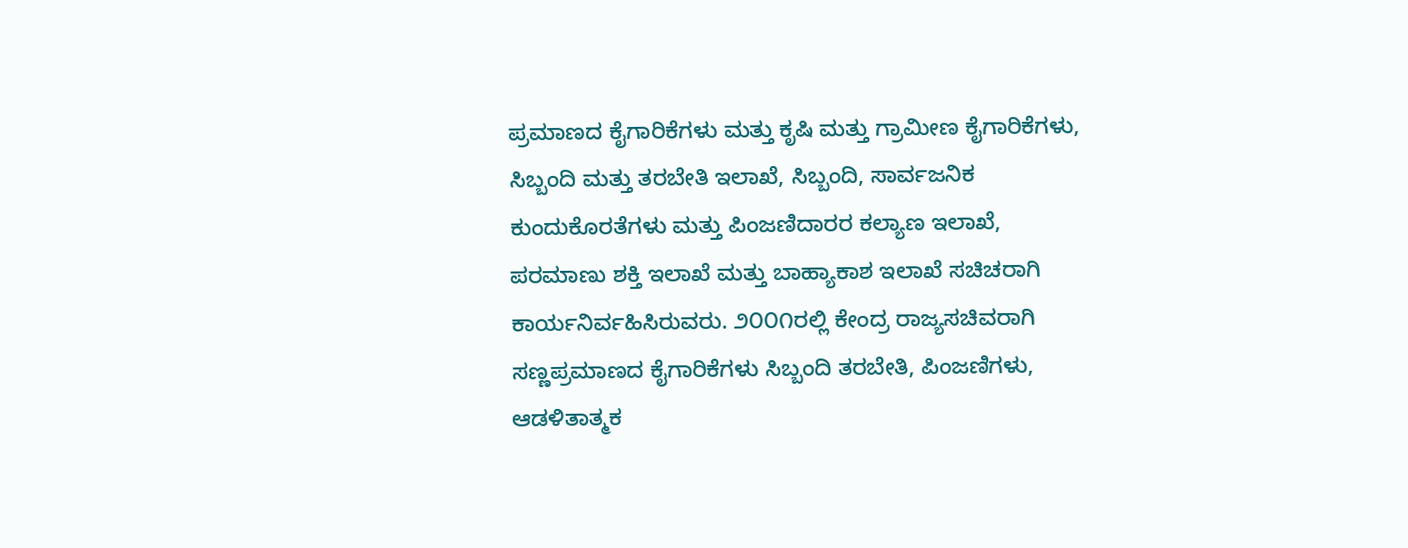ಪ್ರಮಾಣದ ಕೈಗಾರಿಕೆಗಳು ಮತ್ತು ಕೃಷಿ ಮತ್ತು ಗ್ರಾಮೀಣ ಕೈಗಾರಿಕೆಗಳು, ಸಿಬ್ಬಂದಿ ಮತ್ತು ತರಬೇತಿ ಇಲಾಖೆ, ಸಿಬ್ಬಂದಿ, ಸಾರ್ವಜನಿಕ ಕುಂದುಕೊರತೆಗಳು ಮತ್ತು ಪಿಂಜಣಿದಾರರ ಕಲ್ಯಾಣ ಇಲಾಖೆ, ಪರಮಾಣು ಶಕ್ತಿ ಇಲಾಖೆ ಮತ್ತು ಬಾಹ್ಯಾಕಾಶ ಇಲಾಖೆ ಸಚಿಚರಾಗಿ ಕಾರ್ಯನಿರ್ವಹಿಸಿರುವರು. ೨೦೦೧ರಲ್ಲಿ ಕೇಂದ್ರ ರಾಜ್ಯಸಚಿವರಾಗಿ ಸಣ್ಣಪ್ರಮಾಣದ ಕೈಗಾರಿಕೆಗಳು ಸಿಬ್ಬಂದಿ ತರಬೇತಿ, ಪಿಂಜಣಿಗಳು, ಆಡಳಿತಾತ್ಮಕ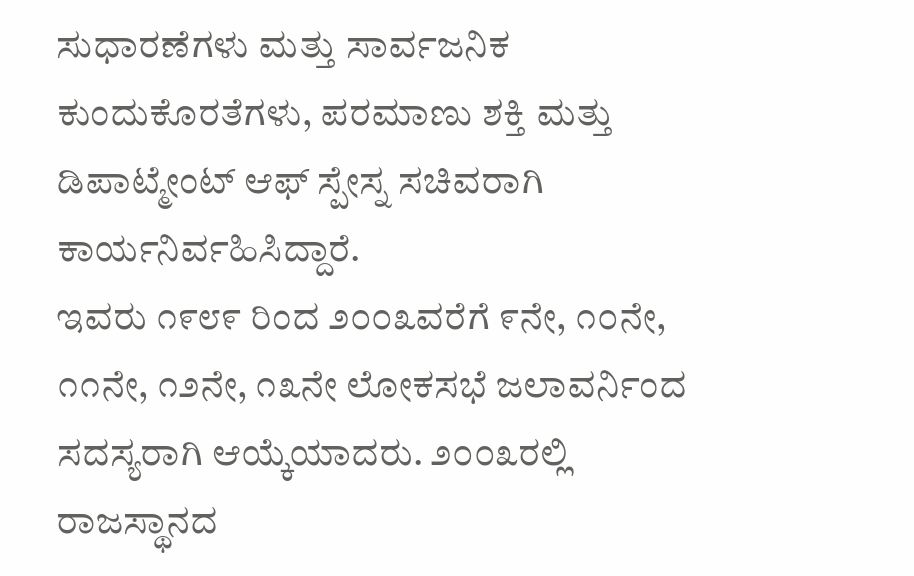ಸುಧಾರಣೆಗಳು ಮತ್ತು ಸಾರ್ವಜನಿಕ ಕುಂದುಕೊರತೆಗಳು, ಪರಮಾಣು ಶಕ್ತಿ ಮತ್ತು ಡಿಪಾಟ್ಮೇಂಟ್ ಆಫ್ ಸ್ಪೇಸ್ನ ಸಚಿವರಾಗಿ ಕಾರ್ಯನಿರ್ವಹಿಸಿದ್ದಾರೆ.
ಇವರು ೧೯೮೯ ರಿಂದ ೨೦೦೩ವರೆಗೆ ೯ನೇ, ೧೦ನೇ, ೧೧ನೇ, ೧೨ನೇ, ೧೩ನೇ ಲೋಕಸಭೆ ಜಲಾವರ್ನಿಂದ ಸದಸ್ಯರಾಗಿ ಆಯ್ಕೆಯಾದರು. ೨೦೦೩ರಲ್ಲಿ ರಾಜಸ್ಥಾನದ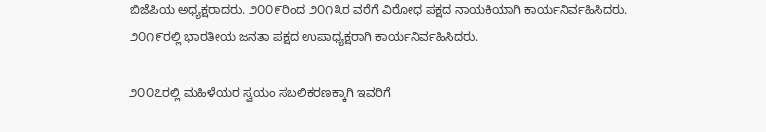ಬಿಜೆಪಿಯ ಅಧ್ಯಕ್ಷರಾದರು. ೨೦೦೯ರಿಂದ ೨೦೧೩ರ ವರೆಗೆ ವಿರೋಧ ಪಕ್ಷದ ನಾಯಕಿಯಾಗಿ ಕಾರ್ಯನಿರ್ವಹಿಸಿದರು. ೨೦೧೯ರಲ್ಲಿ ಭಾರತೀಯ ಜನತಾ ಪಕ್ಷದ ಉಪಾಧ್ಯಕ್ಷರಾಗಿ ಕಾರ್ಯನಿರ್ವಹಿಸಿದರು.

೨೦೦೭ರಲ್ಲಿ ಮಹಿಳೆಯರ ಸ್ವಯಂ ಸಬಲಿಕರಣಕ್ಕಾಗಿ ಇವರಿಗೆ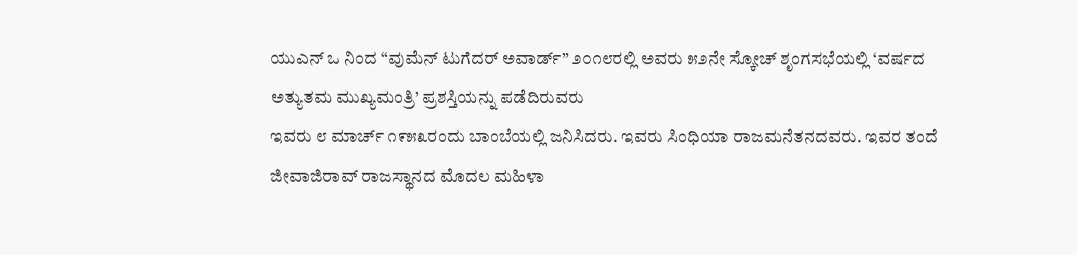ಯುಎನ್ ಒ ನಿಂದ “ವುಮೆನ್ ಟುಗೆದರ್ ಅವಾರ್ಡ್” ೨೦೧೮ರಲ್ಲಿ ಅವರು ೫೨ನೇ ಸ್ಕೋಚ್ ಶೃಂಗಸಭೆಯಲ್ಲಿ ‘ವರ್ಷದ ಅತ್ಯುತಮ ಮುಖ್ಯಮಂತ್ರಿ’ ಪ್ರಶಸ್ತಿಯನ್ನು ಪಡೆದಿರುವರು
ಇವರು ೮ ಮಾರ್ಚ್ ೧೯೫೩ರಂದು ಬಾಂಬೆಯಲ್ಲಿ ಜನಿಸಿದರು. ಇವರು ಸಿಂಧಿಯಾ ರಾಜಮನೆತನದವರು. ಇವರ ತಂದೆ ಜೀವಾಜಿರಾವ್ ರಾಜಸ್ಥಾನದ ಮೊದಲ ಮಹಿಳಾ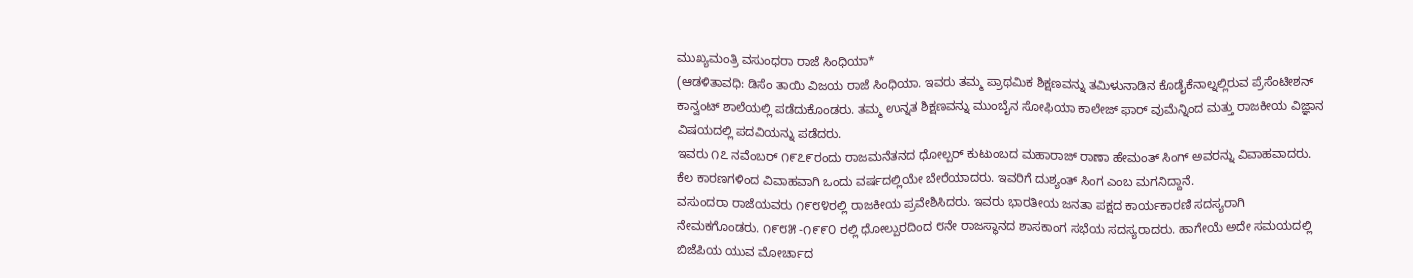ಮುಖ್ಯಮಂತ್ರಿ ವಸುಂಧರಾ ರಾಜೆ ಸಿಂಧಿಯಾ*
(ಆಡಳಿತಾವಧಿ: ಡಿಸೆಂ ತಾಯಿ ವಿಜಯ ರಾಜೆ ಸಿಂಧಿಯಾ. ಇವರು ತಮ್ಮ ಪ್ರಾಥಮಿಕ ಶಿಕ್ಷಣವನ್ನು ತಮಿಳುನಾಡಿನ ಕೊಡೈಕೆನಾಲ್ನಲ್ಲಿರುವ ಪ್ರೆಸೆಂಟೀಶನ್ ಕಾನ್ವಂಟ್ ಶಾಲೆಯಲ್ಲಿ ಪಡೆದುಕೊಂಡರು. ತಮ್ಮ ಉನ್ನತ ಶಿಕ್ಷಣವನ್ನು ಮುಂಬೈನ ಸೋಫಿಯಾ ಕಾಲೇಜ್ ಫಾರ್ ವುಮೆನ್ನಿಂದ ಮತ್ತು ರಾಜಕೀಯ ವಿಜ್ಞಾನ ವಿಷಯದಲ್ಲಿ ಪದವಿಯನ್ನು ಪಡೆದರು.
ಇವರು ೧೭ ನವೆಂಬರ್ ೧೯೭೯ರಂದು ರಾಜಮನೆತನದ ಧೋಲ್ಪರ್ ಕುಟುಂಬದ ಮಹಾರಾಜ್ ರಾಣಾ ಹೇಮಂತ್ ಸಿಂಗ್ ಅವರನ್ನು ವಿವಾಹವಾದರು. ಕೆಲ ಕಾರಣಗಳಿಂದ ವಿವಾಹವಾಗಿ ಒಂದು ವರ್ಷದಲ್ಲಿಯೇ ಬೇರೆಯಾದರು. ಇವರಿಗೆ ದುಶ್ಯಂತ್ ಸಿಂಗ ಎಂಬ ಮಗನಿದ್ದಾನೆ.
ವಸುಂದರಾ ರಾಜೆಯವರು ೧೯೮೪ರಲ್ಲಿ ರಾಜಕೀಯ ಪ್ರವೇಶಿಸಿದರು. ಇವರು ಭಾರತೀಯ ಜನತಾ ಪಕ್ಷದ ಕಾರ್ಯಕಾರಣಿ ಸದಸ್ಯರಾಗಿ ನೇಮಕಗೊಂಡರು. ೧೯೮೫ -೧೯೯೦ ರಲ್ಲಿ ಧೋಲ್ಪುರದಿಂದ ೮ನೇ ರಾಜಸ್ಥಾನದ ಶಾಸಕಾಂಗ ಸಭೆಯ ಸದಸ್ಯರಾದರು. ಹಾಗೇಯೆ ಅದೇ ಸಮಯದಲ್ಲಿ ಬಿಜೆಪಿಯ ಯುವ ಮೋರ್ಚಾದ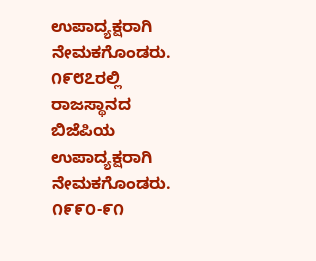ಉಪಾದ್ಯಕ್ಷರಾಗಿ ನೇಮಕಗೊಂಡರು. ೧೯೮೭ರಲ್ಲಿ ರಾಜಸ್ಥಾನದ ಬಿಜೆಪಿಯ ಉಪಾದ್ಯಕ್ಷರಾಗಿ ನೇಮಕಗೊಂಡರು. ೧೯೯೦-೯೧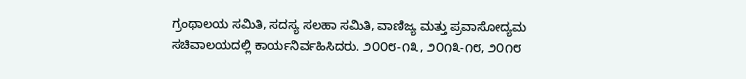ಗ್ರಂಥಾಲಯ ಸಮಿತಿ, ಸದಸ್ಯ ಸಲಹಾ ಸಮಿತಿ, ವಾಣಿಜ್ಯ ಮತ್ತು ಪ್ರವಾಸೋದ್ಯಮ ಸಚಿವಾಲಯದಲ್ಲಿ ಕಾರ್ಯನಿರ್ವಹಿಸಿದರು. ೨೦೦೮-೧೩, ೨೦೧೩-೧೮, ೨೦೧೮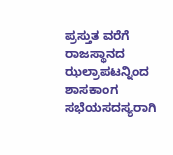ಪ್ರಸ್ತುತ ವರೆಗೆ ರಾಜಸ್ಥಾನದ ಝಲ್ರಾಪಟನ್ನಿಂದ ಶಾಸಕಾಂಗ ಸಭೆಯಸದಸ್ಯರಾಗಿ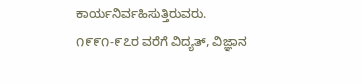ಕಾರ್ಯನಿರ್ವಹಿಸುತ್ತಿರುವರು.
೧೯೯೧-೯೭ರ ವರೆಗೆ ವಿದ್ಯತ್, ವಿಜ್ಞಾನ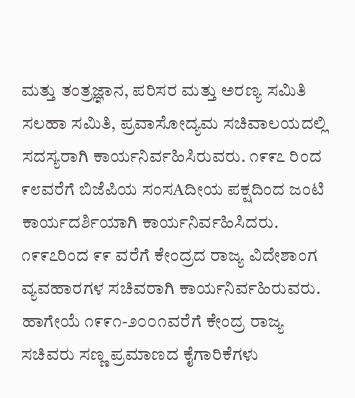ಮತ್ತು ತಂತ್ರಜ್ಞಾನ, ಪರಿಸರ ಮತ್ತು ಅರಣ್ಯ ಸಮಿತಿ ಸಲಹಾ ಸಮಿತಿ, ಪ್ರವಾಸೋದ್ಯಮ ಸಚಿವಾಲಯದಲ್ಲಿ ಸದಸ್ಯರಾಗಿ ಕಾರ್ಯನಿರ್ವಹಿಸಿರುವರು. ೧೯೯೭ ರಿಂದ ೯೮ವರೆಗೆ ಬಿಜೆಪಿಯ ಸಂಸAದೀಯ ಪಕ್ಷದಿಂದ ಜಂಟಿ ಕಾರ್ಯದರ್ಶಿಯಾಗಿ ಕಾರ್ಯನಿರ್ವಹಿಸಿದರು. ೧೯೯೭ರಿಂದ ೯೯ ವರೆಗೆ ಕೇಂದ್ರದ ರಾಜ್ಯ ವಿದೇಶಾಂಗ ವ್ಯವಹಾರಗಳ ಸಚಿವರಾಗಿ ಕಾರ್ಯನಿರ್ವಹಿರುವರು. ಹಾಗೇಯೆ ೧೯೯೧-೨೦೦೧ವರೆಗೆ ಕೇಂದ್ರ ರಾಜ್ಯ ಸಚಿವರು ಸಣ್ಣ ಪ್ರಮಾಣದ ಕೈಗಾರಿಕೆಗಳು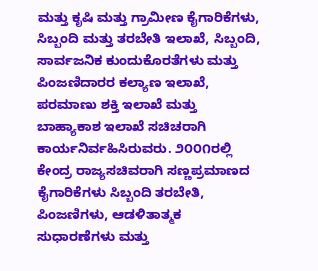ಮತ್ತು ಕೃಷಿ ಮತ್ತು ಗ್ರಾಮೀಣ ಕೈಗಾರಿಕೆಗಳು, ಸಿಬ್ಬಂದಿ ಮತ್ತು ತರಬೇತಿ ಇಲಾಖೆ, ಸಿಬ್ಬಂದಿ, ಸಾರ್ವಜನಿಕ ಕುಂದುಕೊರತೆಗಳು ಮತ್ತು ಪಿಂಜಣಿದಾರರ ಕಲ್ಯಾಣ ಇಲಾಖೆ, ಪರಮಾಣು ಶಕ್ತಿ ಇಲಾಖೆ ಮತ್ತು ಬಾಹ್ಯಾಕಾಶ ಇಲಾಖೆ ಸಚಿಚರಾಗಿ ಕಾರ್ಯನಿರ್ವಹಿಸಿರುವರು. ೨೦೦೧ರಲ್ಲಿ ಕೇಂದ್ರ ರಾಜ್ಯಸಚಿವರಾಗಿ ಸಣ್ಣಪ್ರಮಾಣದ ಕೈಗಾರಿಕೆಗಳು ಸಿಬ್ಬಂದಿ ತರಬೇತಿ, ಪಿಂಜಣಿಗಳು, ಆಡಳಿತಾತ್ಮಕ ಸುಧಾರಣೆಗಳು ಮತ್ತು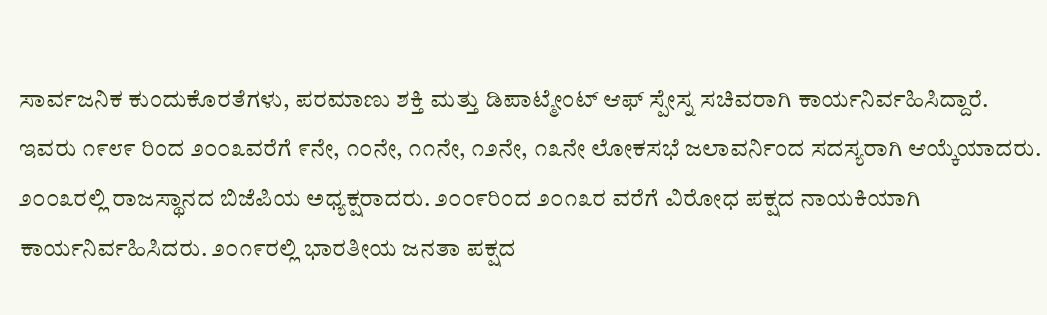ಸಾರ್ವಜನಿಕ ಕುಂದುಕೊರತೆಗಳು, ಪರಮಾಣು ಶಕ್ತಿ ಮತ್ತು ಡಿಪಾಟ್ಮೇಂಟ್ ಆಫ್ ಸ್ಪೇಸ್ನ ಸಚಿವರಾಗಿ ಕಾರ್ಯನಿರ್ವಹಿಸಿದ್ದಾರೆ.
ಇವರು ೧೯೮೯ ರಿಂದ ೨೦೦೩ವರೆಗೆ ೯ನೇ, ೧೦ನೇ, ೧೧ನೇ, ೧೨ನೇ, ೧೩ನೇ ಲೋಕಸಭೆ ಜಲಾವರ್ನಿಂದ ಸದಸ್ಯರಾಗಿ ಆಯ್ಕೆಯಾದರು. ೨೦೦೩ರಲ್ಲಿ ರಾಜಸ್ಥಾನದ ಬಿಜೆಪಿಯ ಅಧ್ಯಕ್ಷರಾದರು. ೨೦೦೯ರಿಂದ ೨೦೧೩ರ ವರೆಗೆ ವಿರೋಧ ಪಕ್ಷದ ನಾಯಕಿಯಾಗಿ ಕಾರ್ಯನಿರ್ವಹಿಸಿದರು. ೨೦೧೯ರಲ್ಲಿ ಭಾರತೀಯ ಜನತಾ ಪಕ್ಷದ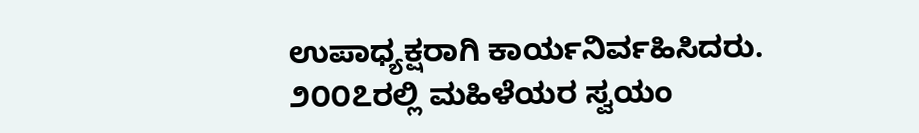ಉಪಾಧ್ಯಕ್ಷರಾಗಿ ಕಾರ್ಯನಿರ್ವಹಿಸಿದರು.
೨೦೦೭ರಲ್ಲಿ ಮಹಿಳೆಯರ ಸ್ವಯಂ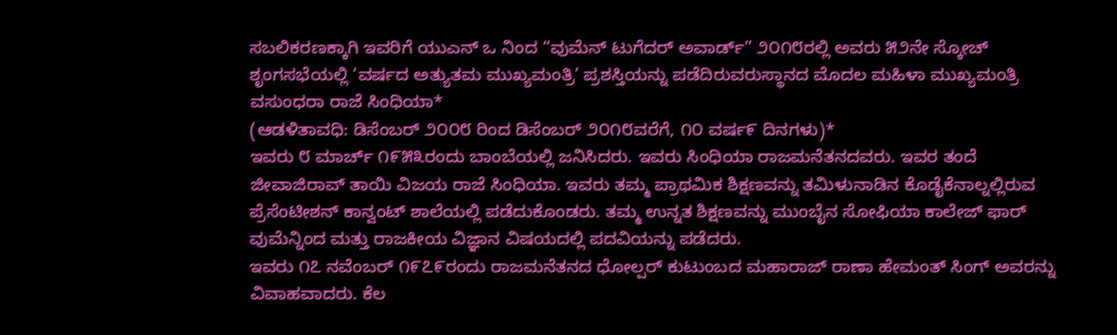ಸಬಲಿಕರಣಕ್ಕಾಗಿ ಇವರಿಗೆ ಯುಎನ್ ಒ ನಿಂದ “ವುಮೆನ್ ಟುಗೆದರ್ ಅವಾರ್ಡ್” ೨೦೧೮ರಲ್ಲಿ ಅವರು ೫೨ನೇ ಸ್ಕೋಚ್ ಶೃಂಗಸಭೆಯಲ್ಲಿ ‘ವರ್ಷದ ಅತ್ಯುತಮ ಮುಖ್ಯಮಂತ್ರಿ’ ಪ್ರಶಸ್ತಿಯನ್ನು ಪಡೆದಿರುವರುಸ್ಥಾನದ ಮೊದಲ ಮಹಿಳಾ ಮುಖ್ಯಮಂತ್ರಿ ವಸುಂಧರಾ ರಾಜೆ ಸಿಂಧಿಯಾ*
(ಆಡಳಿತಾವಧಿ: ಡಿಸೆಂಬರ್ ೨೦೦೮ ರಿಂದ ಡಿಸೆಂಬರ್ ೨೦೧೮ವರೆಗೆ, ೧೦ ವರ್ಷ೯ ದಿನಗಳು)*
ಇವರು ೮ ಮಾರ್ಚ್ ೧೯೫೩ರಂದು ಬಾಂಬೆಯಲ್ಲಿ ಜನಿಸಿದರು. ಇವರು ಸಿಂಧಿಯಾ ರಾಜಮನೆತನದವರು. ಇವರ ತಂದೆ ಜೀವಾಜಿರಾವ್ ತಾಯಿ ವಿಜಯ ರಾಜೆ ಸಿಂಧಿಯಾ. ಇವರು ತಮ್ಮ ಪ್ರಾಥಮಿಕ ಶಿಕ್ಷಣವನ್ನು ತಮಿಳುನಾಡಿನ ಕೊಡೈಕೆನಾಲ್ನಲ್ಲಿರುವ ಪ್ರೆಸೆಂಟೀಶನ್ ಕಾನ್ವಂಟ್ ಶಾಲೆಯಲ್ಲಿ ಪಡೆದುಕೊಂಡರು. ತಮ್ಮ ಉನ್ನತ ಶಿಕ್ಷಣವನ್ನು ಮುಂಬೈನ ಸೋಫಿಯಾ ಕಾಲೇಜ್ ಫಾರ್ ವುಮೆನ್ನಿಂದ ಮತ್ತು ರಾಜಕೀಯ ವಿಜ್ಞಾನ ವಿಷಯದಲ್ಲಿ ಪದವಿಯನ್ನು ಪಡೆದರು.
ಇವರು ೧೭ ನವೆಂಬರ್ ೧೯೭೯ರಂದು ರಾಜಮನೆತನದ ಧೋಲ್ಪರ್ ಕುಟುಂಬದ ಮಹಾರಾಜ್ ರಾಣಾ ಹೇಮಂತ್ ಸಿಂಗ್ ಅವರನ್ನು ವಿವಾಹವಾದರು. ಕೆಲ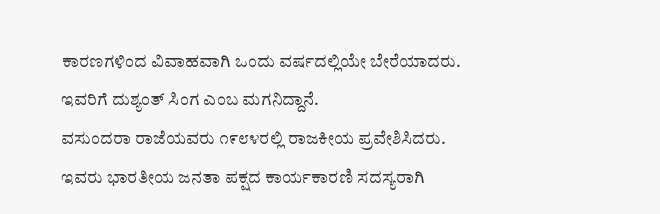ಕಾರಣಗಳಿಂದ ವಿವಾಹವಾಗಿ ಒಂದು ವರ್ಷದಲ್ಲಿಯೇ ಬೇರೆಯಾದರು. ಇವರಿಗೆ ದುಶ್ಯಂತ್ ಸಿಂಗ ಎಂಬ ಮಗನಿದ್ದಾನೆ.
ವಸುಂದರಾ ರಾಜೆಯವರು ೧೯೮೪ರಲ್ಲಿ ರಾಜಕೀಯ ಪ್ರವೇಶಿಸಿದರು. ಇವರು ಭಾರತೀಯ ಜನತಾ ಪಕ್ಷದ ಕಾರ್ಯಕಾರಣಿ ಸದಸ್ಯರಾಗಿ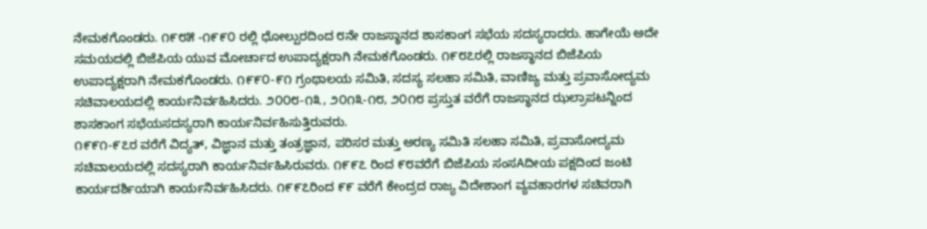ನೇಮಕಗೊಂಡರು. ೧೯೮೫ -೧೯೯೦ ರಲ್ಲಿ ಧೋಲ್ಪುರದಿಂದ ೮ನೇ ರಾಜಸ್ಥಾನದ ಶಾಸಕಾಂಗ ಸಭೆಯ ಸದಸ್ಯರಾದರು. ಹಾಗೇಯೆ ಅದೇ ಸಮಯದಲ್ಲಿ ಬಿಜೆಪಿಯ ಯುವ ಮೋರ್ಚಾದ ಉಪಾದ್ಯಕ್ಷರಾಗಿ ನೇಮಕಗೊಂಡರು. ೧೯೮೭ರಲ್ಲಿ ರಾಜಸ್ಥಾನದ ಬಿಜೆಪಿಯ ಉಪಾದ್ಯಕ್ಷರಾಗಿ ನೇಮಕಗೊಂಡರು. ೧೯೯೦-೯೧ ಗ್ರಂಥಾಲಯ ಸಮಿತಿ, ಸದಸ್ಯ ಸಲಹಾ ಸಮಿತಿ, ವಾಣಿಜ್ಯ ಮತ್ತು ಪ್ರವಾಸೋದ್ಯಮ ಸಚಿವಾಲಯದಲ್ಲಿ ಕಾರ್ಯನಿರ್ವಹಿಸಿದರು. ೨೦೦೮-೧೩, ೨೦೧೩-೧೮, ೨೦೧೮ ಪ್ರಸ್ತುತ ವರೆಗೆ ರಾಜಸ್ಥಾನದ ಝಲ್ರಾಪಟನ್ನಿಂದ ಶಾಸಕಾಂಗ ಸಭೆಯಸದಸ್ಯರಾಗಿ ಕಾರ್ಯನಿರ್ವಹಿಸುತ್ತಿರುವರು.
೧೯೯೧-೯೭ರ ವರೆಗೆ ವಿದ್ಯತ್, ವಿಜ್ಞಾನ ಮತ್ತು ತಂತ್ರಜ್ಞಾನ, ಪರಿಸರ ಮತ್ತು ಅರಣ್ಯ ಸಮಿತಿ ಸಲಹಾ ಸಮಿತಿ, ಪ್ರವಾಸೋದ್ಯಮ ಸಚಿವಾಲಯದಲ್ಲಿ ಸದಸ್ಯರಾಗಿ ಕಾರ್ಯನಿರ್ವಹಿಸಿರುವರು. ೧೯೯೭ ರಿಂದ ೯೮ವರೆಗೆ ಬಿಜೆಪಿಯ ಸಂಸAದೀಯ ಪಕ್ಷದಿಂದ ಜಂಟಿ ಕಾರ್ಯದರ್ಶಿಯಾಗಿ ಕಾರ್ಯನಿರ್ವಹಿಸಿದರು. ೧೯೯೭ರಿಂದ ೯೯ ವರೆಗೆ ಕೇಂದ್ರದ ರಾಜ್ಯ ವಿದೇಶಾಂಗ ವ್ಯವಹಾರಗಳ ಸಚಿವರಾಗಿ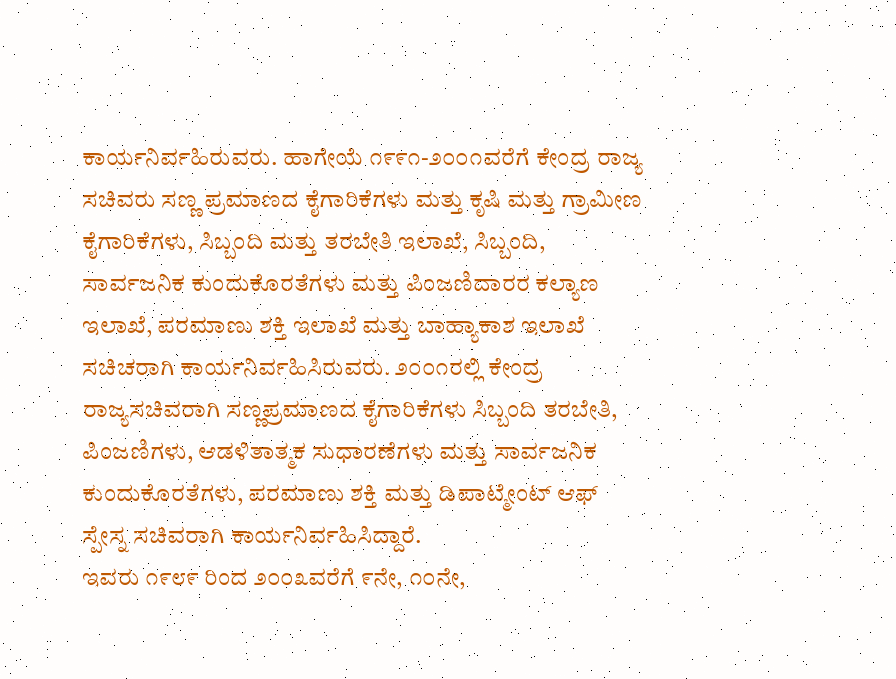ಕಾರ್ಯನಿರ್ವಹಿರುವರು. ಹಾಗೇಯೆ ೧೯೯೧-೨೦೦೧ವರೆಗೆ ಕೇಂದ್ರ ರಾಜ್ಯ ಸಚಿವರು ಸಣ್ಣ ಪ್ರಮಾಣದ ಕೈಗಾರಿಕೆಗಳು ಮತ್ತು ಕೃಷಿ ಮತ್ತು ಗ್ರಾಮೀಣ ಕೈಗಾರಿಕೆಗಳು, ಸಿಬ್ಬಂದಿ ಮತ್ತು ತರಬೇತಿ ಇಲಾಖೆ, ಸಿಬ್ಬಂದಿ, ಸಾರ್ವಜನಿಕ ಕುಂದುಕೊರತೆಗಳು ಮತ್ತು ಪಿಂಜಣಿದಾರರ ಕಲ್ಯಾಣ ಇಲಾಖೆ, ಪರಮಾಣು ಶಕ್ತಿ ಇಲಾಖೆ ಮತ್ತು ಬಾಹ್ಯಾಕಾಶ ಇಲಾಖೆ ಸಚಿಚರಾಗಿ ಕಾರ್ಯನಿರ್ವಹಿಸಿರುವರು. ೨೦೦೧ರಲ್ಲಿ ಕೇಂದ್ರ ರಾಜ್ಯಸಚಿವರಾಗಿ ಸಣ್ಣಪ್ರಮಾಣದ ಕೈಗಾರಿಕೆಗಳು ಸಿಬ್ಬಂದಿ ತರಬೇತಿ, ಪಿಂಜಣಿಗಳು, ಆಡಳಿತಾತ್ಮಕ ಸುಧಾರಣೆಗಳು ಮತ್ತು ಸಾರ್ವಜನಿಕ ಕುಂದುಕೊರತೆಗಳು, ಪರಮಾಣು ಶಕ್ತಿ ಮತ್ತು ಡಿಪಾಟ್ಮೇಂಟ್ ಆಫ್ ಸ್ಪೇಸ್ನ ಸಚಿವರಾಗಿ ಕಾರ್ಯನಿರ್ವಹಿಸಿದ್ದಾರೆ.
ಇವರು ೧೯೮೯ ರಿಂದ ೨೦೦೩ವರೆಗೆ ೯ನೇ, ೧೦ನೇ,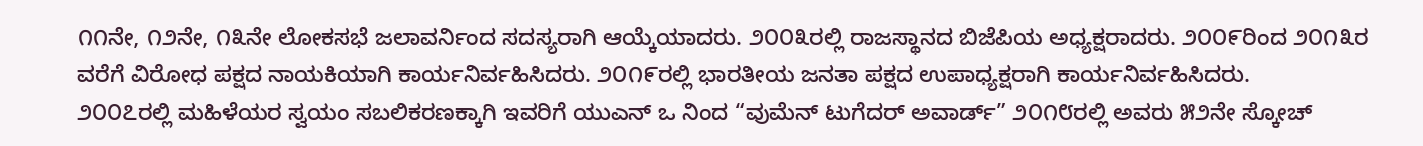೧೧ನೇ, ೧೨ನೇ, ೧೩ನೇ ಲೋಕಸಭೆ ಜಲಾವರ್ನಿಂದ ಸದಸ್ಯರಾಗಿ ಆಯ್ಕೆಯಾದರು. ೨೦೦೩ರಲ್ಲಿ ರಾಜಸ್ಥಾನದ ಬಿಜೆಪಿಯ ಅಧ್ಯಕ್ಷರಾದರು. ೨೦೦೯ರಿಂದ ೨೦೧೩ರ ವರೆಗೆ ವಿರೋಧ ಪಕ್ಷದ ನಾಯಕಿಯಾಗಿ ಕಾರ್ಯನಿರ್ವಹಿಸಿದರು. ೨೦೧೯ರಲ್ಲಿ ಭಾರತೀಯ ಜನತಾ ಪಕ್ಷದ ಉಪಾಧ್ಯಕ್ಷರಾಗಿ ಕಾರ್ಯನಿರ್ವಹಿಸಿದರು.
೨೦೦೭ರಲ್ಲಿ ಮಹಿಳೆಯರ ಸ್ವಯಂ ಸಬಲಿಕರಣಕ್ಕಾಗಿ ಇವರಿಗೆ ಯುಎನ್ ಒ ನಿಂದ “ವುಮೆನ್ ಟುಗೆದರ್ ಅವಾರ್ಡ್” ೨೦೧೮ರಲ್ಲಿ ಅವರು ೫೨ನೇ ಸ್ಕೋಚ್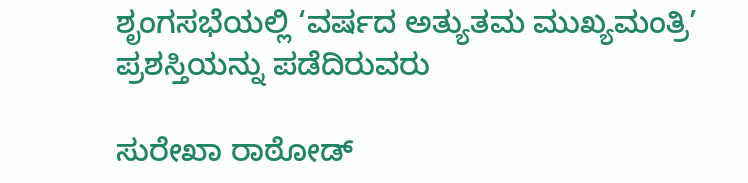ಶೃಂಗಸಭೆಯಲ್ಲಿ ‘ವರ್ಷದ ಅತ್ಯುತಮ ಮುಖ್ಯಮಂತ್ರಿ’ ಪ್ರಶಸ್ತಿಯನ್ನು ಪಡೆದಿರುವರು

ಸುರೇಖಾ ರಾಠೋಡ್